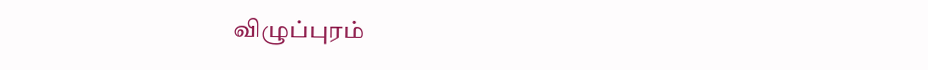விழுப்புரம்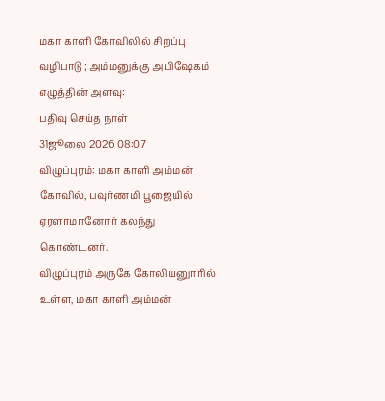மகா காளி கோவிலில் சிறப்பு வழிபாடு ; அம்மனுக்கு அபிஷேகம்
எழுத்தின் அளவு:
பதிவு செய்த நாள்
31ஜூலை 2026 08:07
விழுப்புரம்: மகா காளி அம்மன் கோவில், பவுர்ணமி பூஜையில் ஏரளாமானோர் கலந்து கொண்டனர்.
விழுப்புரம் அருகே கோலியனுாரில் உள்ள, மகா காளி அம்மன்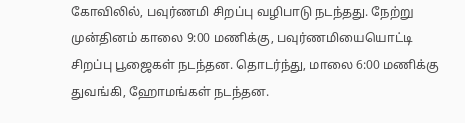கோவிலில், பவுர்ணமி சிறப்பு வழிபாடு நடந்தது. நேற்று முன்தினம் காலை 9:00 மணிக்கு, பவுர்ணமியையொட்டி சிறப்பு பூஜைகள் நடந்தன. தொடர்ந்து, மாலை 6:00 மணிக்கு துவங்கி, ஹோமங்கள் நடந்தன.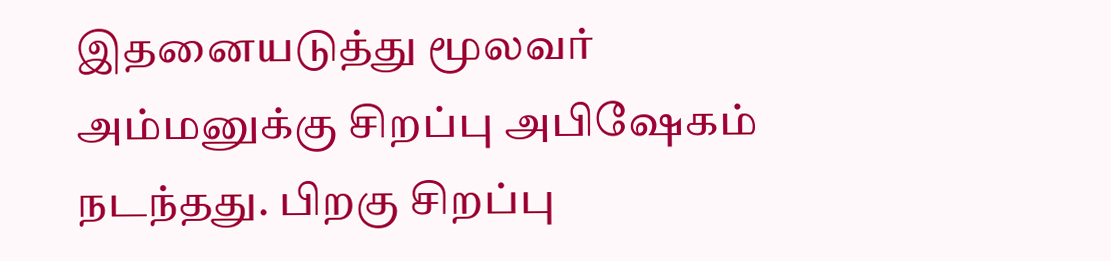இதனையடுத்து மூலவர் அம்மனுக்கு சிறப்பு அபிஷேகம் நடந்தது. பிறகு சிறப்பு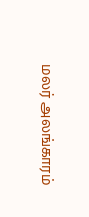மலர் அலங்காரம்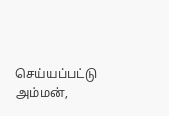செய்யப்பட்டு அம்மன்,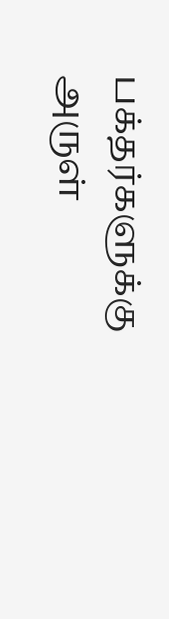பக்தர்களுக்கு அருள்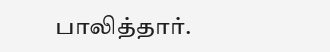பாலித்தார்.